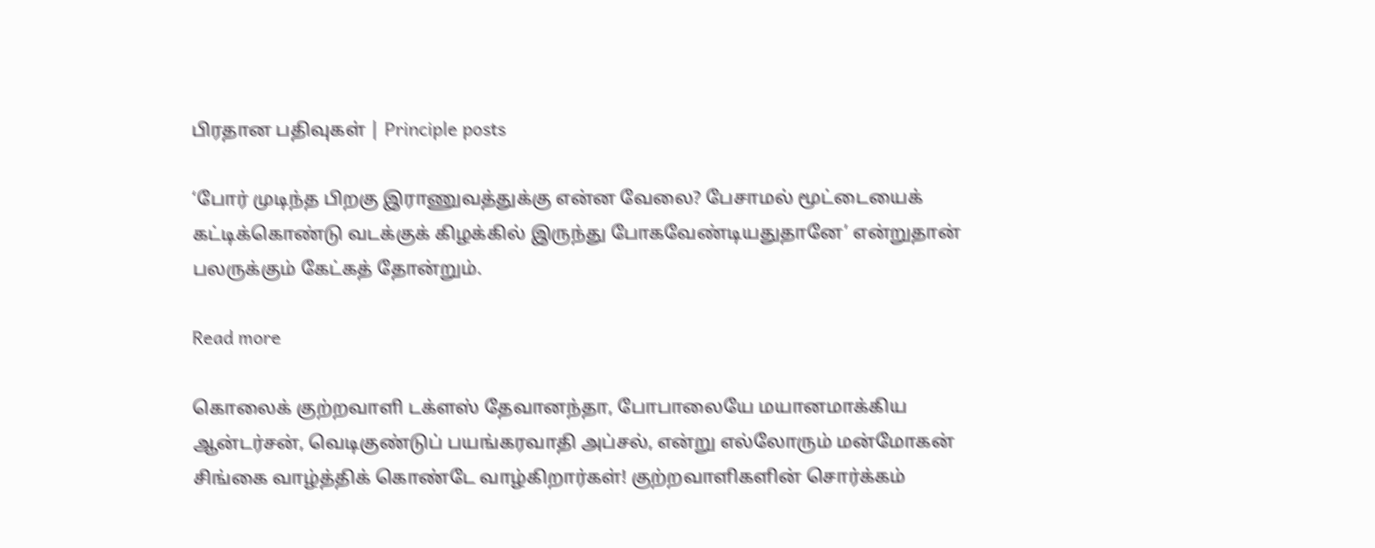பிரதான பதிவுகள் | Principle posts

‘போர் முடிந்த பிறகு இராணுவத்துக்கு என்ன வேலை? பேசாமல் மூட்டையைக் கட்டிக்கொண்டு வடக்குக் கிழக்கில் இருந்து போகவேண்டியதுதானே’ என்றுதான் பலருக்கும் கேட்கத் தோன்றும்.

Read more

கொலைக் குற்றவாளி டக்ளஸ் தேவானந்தா, போபாலையே மயானமாக்கிய ஆன்டர்சன், வெடிகுண்டுப் பயங்கரவாதி அப்சல், என்று எல்லோரும் மன்மோகன் சிங்கை வாழ்த்திக் கொண்டே வாழ்கிறார்கள்! குற்றவாளிகளின் சொர்க்கம்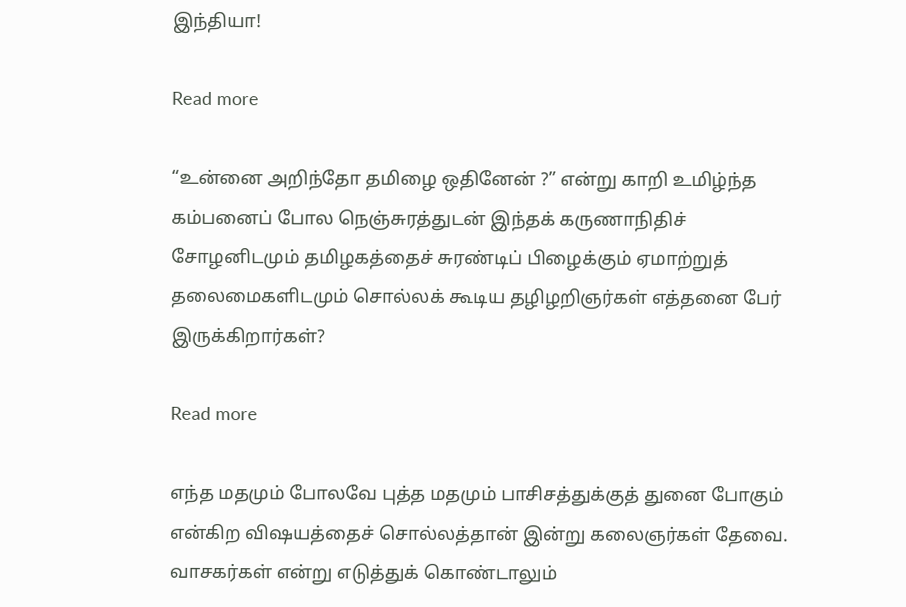இந்தியா!

Read more

“உன்னை அறிந்தோ தமிழை ஒதினேன் ?” என்று காறி உமிழ்ந்த கம்பனைப் போல நெஞ்சுரத்துடன் இந்தக் கருணாநிதிச் சோழனிடமும் தமிழகத்தைச் சுரண்டிப் பிழைக்கும் ஏமாற்றுத் தலைமைகளிடமும் சொல்லக் கூடிய தழிழறிஞர்கள் எத்தனை பேர் இருக்கிறார்கள்?

Read more

எந்த மதமும் போலவே புத்த மதமும் பாசிசத்துக்குத் துனை போகும் என்கிற விஷயத்தைச் சொல்லத்தான் இன்று கலைஞர்கள் தேவை. வாசகர்கள் என்று எடுத்துக் கொண்டாலும்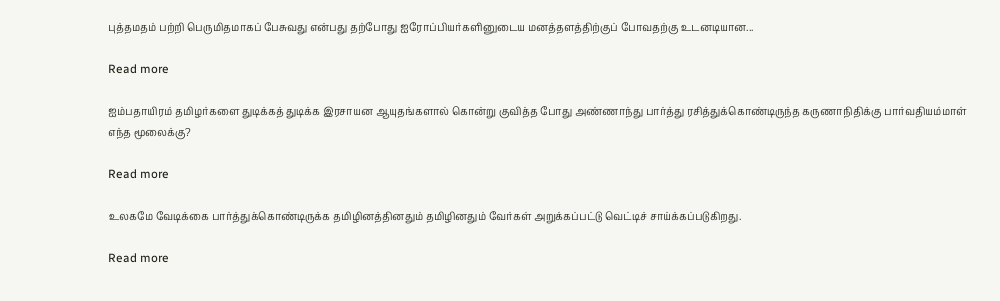புத்தமதம் பற்றி பெருமிதமாகப் பேசுவது என்பது தற்போது ஐரோப்பியர்களினுடைய மனத்தளத்திற்குப் போவதற்கு உடனடியான...

Read more

ஐம்பதாயிரம் தமிழர்களை துடிக்கத் துடிக்க இரசாயன ஆயுதங்களால் கொன்று குவித்த போது அண்ணாந்து பார்த்து ரசித்துக்கொண்டிருந்த கருணாநிதிக்கு பார்வதியம்மாள் எந்த மூலைக்கு?

Read more

உலகமே வேடிக்கை பார்த்துக்கொண்டிருக்க தமிழினத்தினதும் தமிழினதும் வேர்கள் அறுக்கப்பட்டு வெட்டிச் சாய்க்கப்படுகிறது.

Read more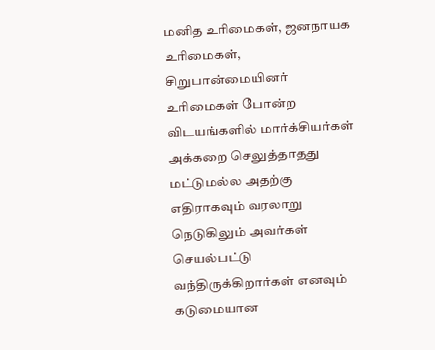மனித உரிமைகள், ஜனநாயக உரிமைகள், சிறுபான்மையினர் உரிமைகள் போன்ற விடயங்களில் மார்க்சியர்கள் அக்கறை செலுத்தாதது மட்டுமல்ல அதற்கு எதிராகவும் வரலாறு நெடுகிலும் அவர்கள் செயல்பட்டு வந்திருக்கிறார்கள் எனவும் கடுமையான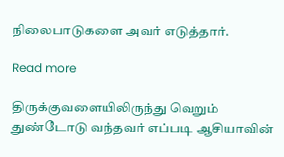நிலைபாடுகளை அவர் எடுத்தார்.

Read more

திருக்குவளையிலிருந்து வெறும் துண்டோடு வந்தவர் எப்படி ஆசியாவின்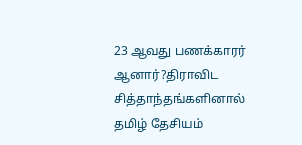23 ஆவது பணக்காரர் ஆனார்?திராவிட சித்தாந்தங்களினால் தமிழ் தேசியம்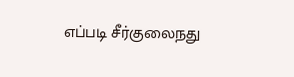எப்படி சீர்குலைநது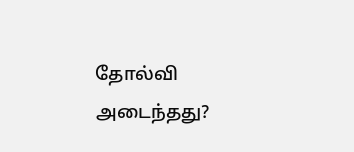தோல்வி அடைந்தது?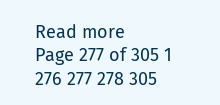Read more
Page 277 of 305 1 276 277 278 305